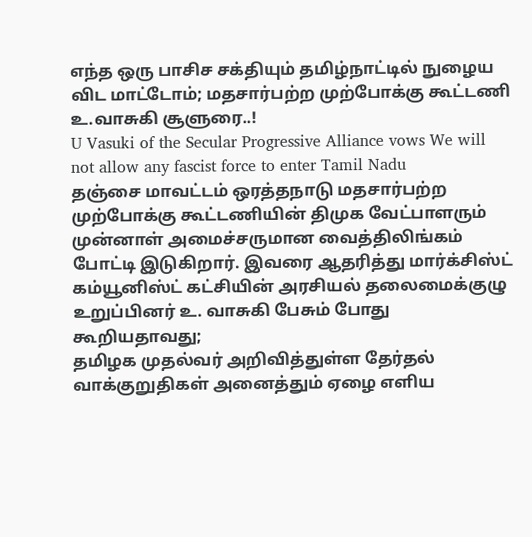எந்த ஒரு பாசிச சக்தியும் தமிழ்நாட்டில் நுழைய விட மாட்டோம்; மதசார்பற்ற முற்போக்கு கூட்டணி உ.வாசுகி சூளுரை..!
U Vasuki of the Secular Progressive Alliance vows We will not allow any fascist force to enter Tamil Nadu
தஞ்சை மாவட்டம் ஒரத்தநாடு மதசார்பற்ற முற்போக்கு கூட்டணியின் திமுக வேட்பாளரும் முன்னாள் அமைச்சருமான வைத்திலிங்கம் போட்டி இடுகிறார். இவரை ஆதரித்து மார்க்சிஸ்ட் கம்யூனிஸ்ட் கட்சியின் அரசியல் தலைமைக்குழு உறுப்பினர் உ. வாசுகி பேசும் போது கூறியதாவது;
தமிழக முதல்வர் அறிவித்துள்ள தேர்தல் வாக்குறுதிகள் அனைத்தும் ஏழை எளிய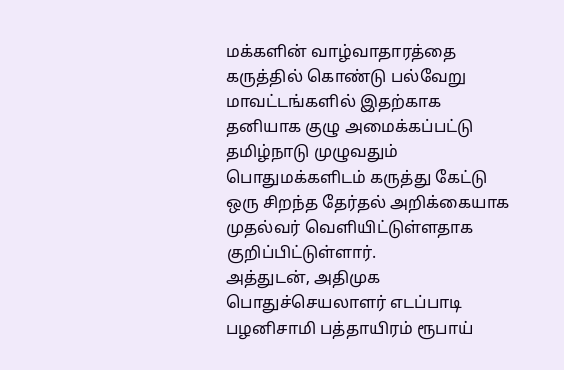மக்களின் வாழ்வாதாரத்தை கருத்தில் கொண்டு பல்வேறு மாவட்டங்களில் இதற்காக தனியாக குழு அமைக்கப்பட்டு தமிழ்நாடு முழுவதும் பொதுமக்களிடம் கருத்து கேட்டு ஒரு சிறந்த தேர்தல் அறிக்கையாக முதல்வர் வெளியிட்டுள்ளதாக குறிப்பிட்டுள்ளார்.
அத்துடன், அதிமுக பொதுச்செயலாளர் எடப்பாடி பழனிசாமி பத்தாயிரம் ரூபாய்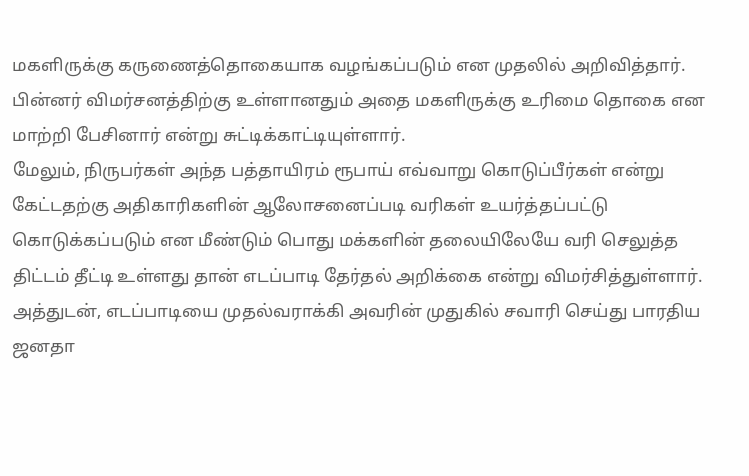மகளிருக்கு கருணைத்தொகையாக வழங்கப்படும் என முதலில் அறிவித்தார். பின்னர் விமர்சனத்திற்கு உள்ளானதும் அதை மகளிருக்கு உரிமை தொகை என மாற்றி பேசினார் என்று சுட்டிக்காட்டியுள்ளார்.
மேலும், நிருபர்கள் அந்த பத்தாயிரம் ரூபாய் எவ்வாறு கொடுப்பீர்கள் என்று கேட்டதற்கு அதிகாரிகளின் ஆலோசனைப்படி வரிகள் உயர்த்தப்பட்டு கொடுக்கப்படும் என மீண்டும் பொது மக்களின் தலையிலேயே வரி செலுத்த திட்டம் தீட்டி உள்ளது தான் எடப்பாடி தேர்தல் அறிக்கை என்று விமர்சித்துள்ளார். அத்துடன், எடப்பாடியை முதல்வராக்கி அவரின் முதுகில் சவாரி செய்து பாரதிய ஜனதா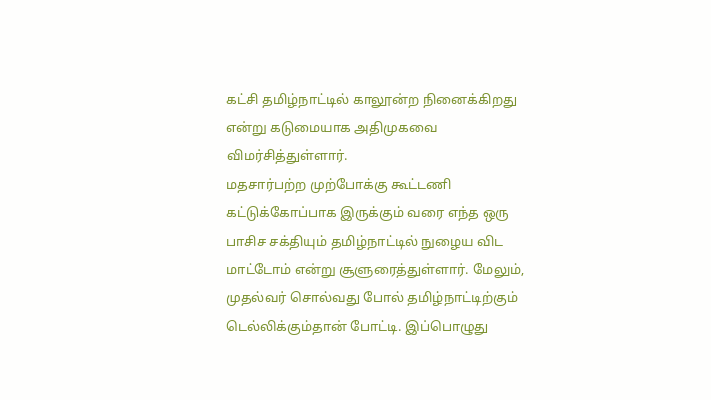கட்சி தமிழ்நாட்டில் காலூன்ற நினைக்கிறது என்று கடுமையாக அதிமுகவை விமர்சித்துள்ளார்.
மதசார்பற்ற முற்போக்கு கூட்டணி கட்டுக்கோப்பாக இருக்கும் வரை எந்த ஒரு பாசிச சக்தியும் தமிழ்நாட்டில் நுழைய விட மாட்டோம் என்று சூளுரைத்துள்ளார். மேலும், முதல்வர் சொல்வது போல் தமிழ்நாட்டிற்கும் டெல்லிக்கும்தான் போட்டி. இப்பொழுது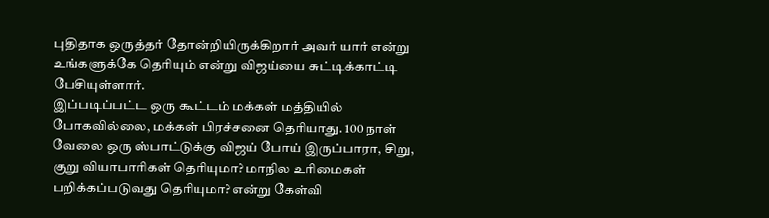புதிதாக ஒருத்தர் தோன்றியிருக்கிறார் அவர் யார் என்று உங்களுக்கே தெரியும் என்று விஜய்யை சுட்டிக்காட்டி பேசியுள்ளார்.
இப்படிப்பட்ட ஒரு கூட்டம் மக்கள் மத்தியில் போகவில்லை, மக்கள் பிரச்சனை தெரியாது. 100 நாள் வேலை ஒரு ஸ்பாட்டுக்கு விஜய் போய் இருப்பாரா, சிறு, குறு வியாபாரிகள் தெரியுமா? மாநில உரிமைகள் பறிக்கப்படுவது தெரியுமா? என்று கேள்வி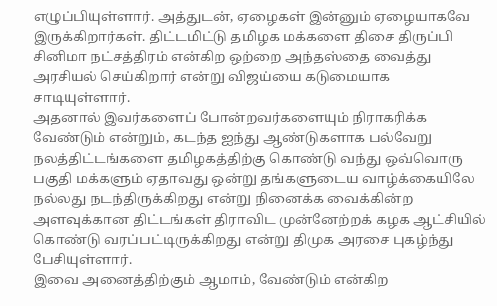எழுப்பியுள்ளார். அத்துடன், ஏழைகள் இன்னும் ஏழையாகவே இருக்கிறார்கள். திட்டமிட்டு தமிழக மக்களை திசை திருப்பி சினிமா நட்சத்திரம் என்கிற ஒற்றை அந்தஸ்தை வைத்து அரசியல் செய்கிறார் என்று விஜய்யை கடுமையாக சாடியுள்ளார்.
அதனால் இவர்களைப் போன்றவர்களையும் நிராகரிக்க வேண்டும் என்றும், கடந்த ஐந்து ஆண்டுகளாக பல்வேறு நலத்திட்டங்களை தமிழகத்திற்கு கொண்டு வந்து ஒவ்வொரு பகுதி மக்களும் ஏதாவது ஒன்று தங்களுடைய வாழ்க்கையிலே நல்லது நடந்திருக்கிறது என்று நினைக்க வைக்கின்ற அளவுக்கான திட்டங்கள் திராவிட முன்னேற்றக் கழக ஆட்சியில் கொண்டு வரப்பட்டிருக்கிறது என்று திமுக அரசை புகழ்ந்து பேசியுள்ளார்.
இவை அனைத்திற்கும் ஆமாம், வேண்டும் என்கிற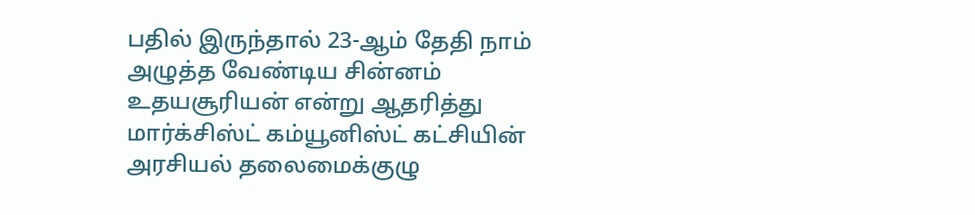பதில் இருந்தால் 23-ஆம் தேதி நாம் அழுத்த வேண்டிய சின்னம் உதயசூரியன் என்று ஆதரித்து மார்க்சிஸ்ட் கம்யூனிஸ்ட் கட்சியின் அரசியல் தலைமைக்குழு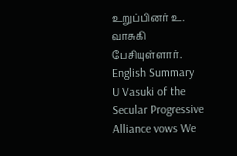உறுப்பினர் உ. வாசுகி பேசியுள்ளார்.
English Summary
U Vasuki of the Secular Progressive Alliance vows We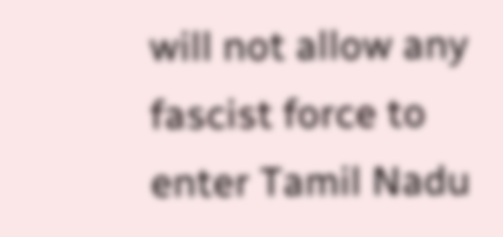will not allow any fascist force to enter Tamil Nadu